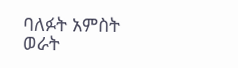ባለፉት አምስት ወራት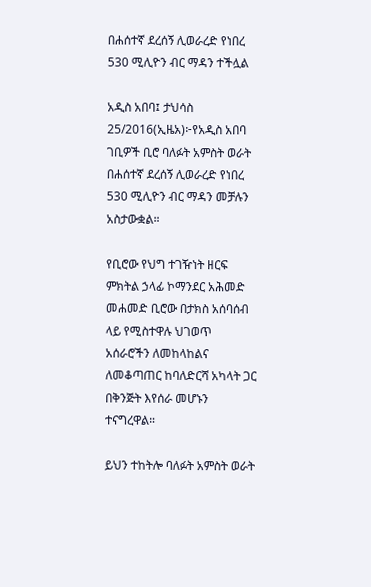በሐሰተኛ ደረሰኝ ሊወራረድ የነበረ 530 ሚሊዮን ብር ማዳን ተችሏል

አዲስ አበባ፤ ታህሳስ 25/2016(ኢዜአ)፦የአዲስ አበባ ገቢዎች ቢሮ ባለፉት አምስት ወራት በሐሰተኛ ደረሰኝ ሊወራረድ የነበረ 530 ሚሊዮን ብር ማዳን መቻሉን አስታውቋል።

የቢሮው የህግ ተገዥነት ዘርፍ ምክትል ኃላፊ ኮማንደር አሕመድ መሐመድ ቢሮው በታክስ አሰባሰብ ላይ የሚስተዋሉ ህገወጥ አሰራሮችን ለመከላከልና ለመቆጣጠር ከባለድርሻ አካላት ጋር በቅንጅት እየሰራ መሆኑን ተናግረዋል።

ይህን ተከትሎ ባለፉት አምስት ወራት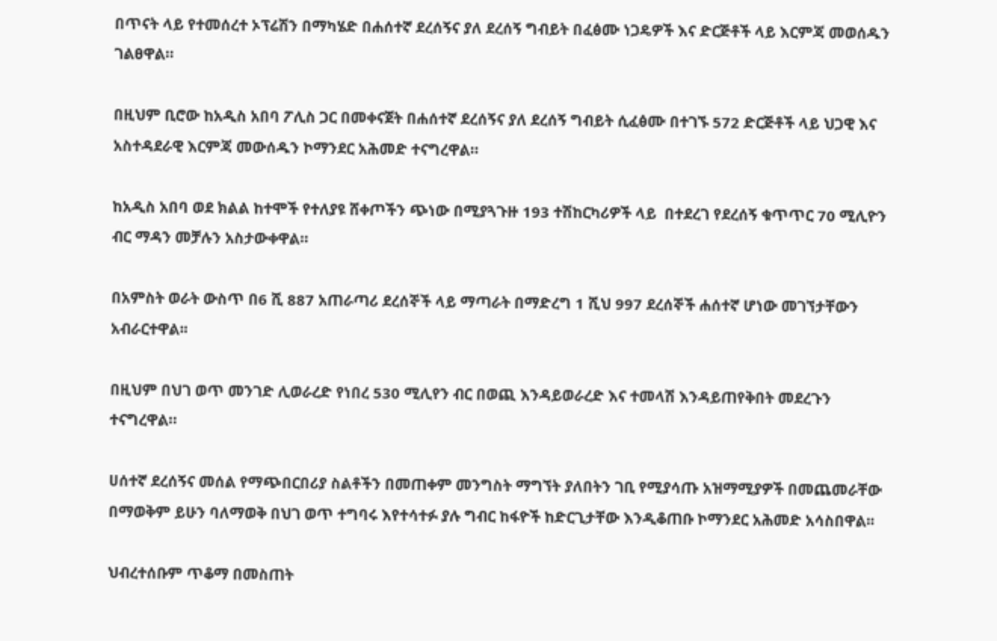በጥናት ላይ የተመሰረተ ኦፕሬሽን በማካሄድ በሐሰተኛ ደረሰኝና ያለ ደረሰኝ ግብይት በፈፅሙ ነጋዴዎች እና ድርጅቶች ላይ እርምጃ መወሰዱን ገልፀዋል።

በዚህም ቢሮው ከአዲስ አበባ ፖሊስ ጋር በመቀናጀት በሐሰተኛ ደረሰኝና ያለ ደረሰኝ ግብይት ሲፈፅሙ በተገኙ 572 ድርጅቶች ላይ ህጋዊ እና አስተዳደራዊ እርምጃ መውሰዱን ኮማንደር አሕመድ ተናግረዋል።

ከአዲስ አበባ ወደ ክልል ከተሞች የተለያዩ ሸቀጦችን ጭነው በሚያጓጉዙ 193 ተሽከርካሪዎች ላይ  በተደረገ የደረሰኝ ቁጥጥር 70 ሚሊዮን ብር ማዳን መቻሉን አስታውቀዋል።

በአምስት ወራት ውስጥ በ6 ሺ 887 አጠራጣሪ ደረሰኞች ላይ ማጣራት በማድረግ 1 ሺህ 997 ደረሰኞች ሐሰተኛ ሆነው መገኘታቸውን አብራርተዋል፡፡

በዚህም በህገ ወጥ መንገድ ሊወራረድ የነበረ 530 ሚሊየን ብር በወጪ እንዳይወራረድ እና ተመላሽ እንዳይጠየቅበት መደረጉን ተናግረዋል።

ሀሰተኛ ደረሰኝና መሰል የማጭበርበሪያ ስልቶችን በመጠቀም መንግስት ማግኘት ያለበትን ገቢ የሚያሳጡ አዝማሚያዎች በመጨመራቸው በማወቅም ይሁን ባለማወቅ በህገ ወጥ ተግባሩ እየተሳተፉ ያሉ ግብር ከፋዮች ከድርጊታቸው እንዲቆጠቡ ኮማንደር አሕመድ አሳስበዋል፡፡

ህብረተሰቡም ጥቆማ በመስጠት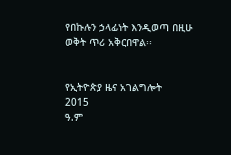የበኩሉን ኃላፊነት እንዲወጣ በዚሁ ወቅት ጥሪ አቅርበዋል፡፡


የኢትዮጵያ ዜና አገልግሎት
2015
ዓ.ም